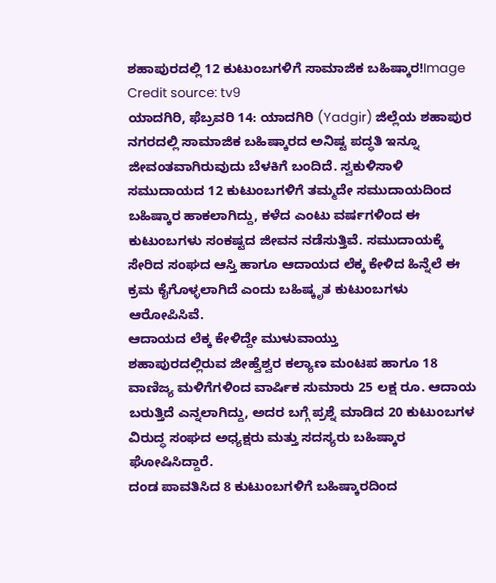ಶಹಾಪುರದಲ್ಲಿ 12 ಕುಟುಂಬಗಳಿಗೆ ಸಾಮಾಜಿಕ ಬಹಿಷ್ಕಾರ!Image Credit source: tv9
ಯಾದಗಿರಿ, ಫೆಬ್ರವರಿ 14: ಯಾದಗಿರಿ (Yadgir) ಜಿಲ್ಲೆಯ ಶಹಾಪುರ ನಗರದಲ್ಲಿ ಸಾಮಾಜಿಕ ಬಹಿಷ್ಕಾರದ ಅನಿಷ್ಟ ಪದ್ಧತಿ ಇನ್ನೂ ಜೀವಂತವಾಗಿರುವುದು ಬೆಳಕಿಗೆ ಬಂದಿದೆ. ಸ್ವಕುಳಿಸಾಳಿ ಸಮುದಾಯದ 12 ಕುಟುಂಬಗಳಿಗೆ ತಮ್ಮದೇ ಸಮುದಾಯದಿಂದ ಬಹಿಷ್ಕಾರ ಹಾಕಲಾಗಿದ್ದು, ಕಳೆದ ಎಂಟು ವರ್ಷಗಳಿಂದ ಈ ಕುಟುಂಬಗಳು ಸಂಕಷ್ಟದ ಜೀವನ ನಡೆಸುತ್ತಿವೆ. ಸಮುದಾಯಕ್ಕೆ ಸೇರಿದ ಸಂಘದ ಆಸ್ತಿ ಹಾಗೂ ಆದಾಯದ ಲೆಕ್ಕ ಕೇಳಿದ ಹಿನ್ನೆಲೆ ಈ ಕ್ರಮ ಕೈಗೊಳ್ಳಲಾಗಿದೆ ಎಂದು ಬಹಿಷ್ಕೃತ ಕುಟುಂಬಗಳು ಆರೋಪಿಸಿವೆ.
ಆದಾಯದ ಲೆಕ್ಕ ಕೇಳಿದ್ದೇ ಮುಳುವಾಯ್ತು
ಶಹಾಪುರದಲ್ಲಿರುವ ಜೀಹ್ವೆಶ್ವರ ಕಲ್ಯಾಣ ಮಂಟಪ ಹಾಗೂ 18 ವಾಣಿಜ್ಯ ಮಳಿಗೆಗಳಿಂದ ವಾರ್ಷಿಕ ಸುಮಾರು 25 ಲಕ್ಷ ರೂ. ಆದಾಯ ಬರುತ್ತಿದೆ ಎನ್ನಲಾಗಿದ್ದು, ಅದರ ಬಗ್ಗೆ ಪ್ರಶ್ನೆ ಮಾಡಿದ 20 ಕುಟುಂಬಗಳ ವಿರುದ್ಧ ಸಂಘದ ಅಧ್ಯಕ್ಷರು ಮತ್ತು ಸದಸ್ಯರು ಬಹಿಷ್ಕಾರ ಘೋಷಿಸಿದ್ದಾರೆ.
ದಂಡ ಪಾವತಿಸಿದ 8 ಕುಟುಂಬಗಳಿಗೆ ಬಹಿಷ್ಕಾರದಿಂದ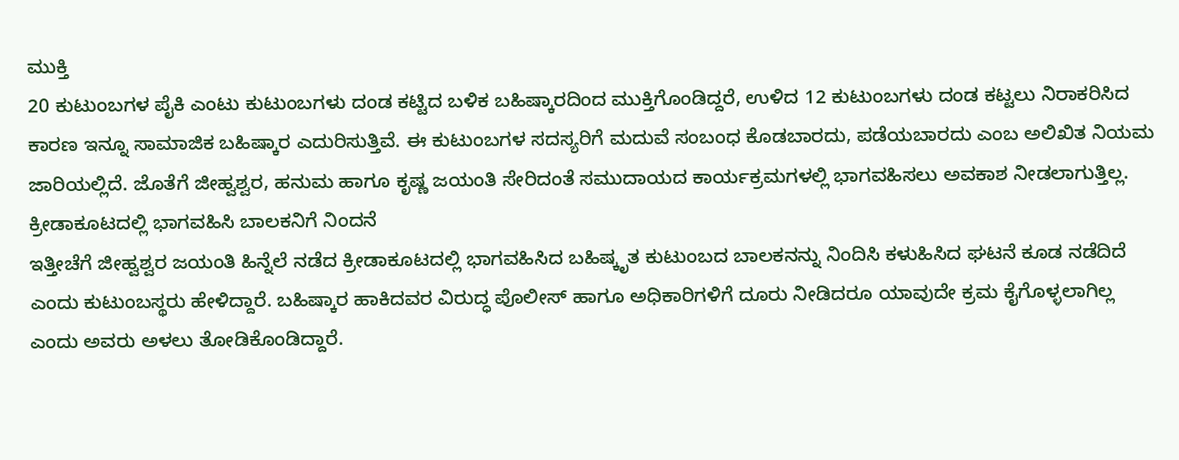ಮುಕ್ತಿ
20 ಕುಟುಂಬಗಳ ಪೈಕಿ ಎಂಟು ಕುಟುಂಬಗಳು ದಂಡ ಕಟ್ಟಿದ ಬಳಿಕ ಬಹಿಷ್ಕಾರದಿಂದ ಮುಕ್ತಿಗೊಂಡಿದ್ದರೆ, ಉಳಿದ 12 ಕುಟುಂಬಗಳು ದಂಡ ಕಟ್ಟಲು ನಿರಾಕರಿಸಿದ ಕಾರಣ ಇನ್ನೂ ಸಾಮಾಜಿಕ ಬಹಿಷ್ಕಾರ ಎದುರಿಸುತ್ತಿವೆ. ಈ ಕುಟುಂಬಗಳ ಸದಸ್ಯರಿಗೆ ಮದುವೆ ಸಂಬಂಧ ಕೊಡಬಾರದು, ಪಡೆಯಬಾರದು ಎಂಬ ಅಲಿಖಿತ ನಿಯಮ ಜಾರಿಯಲ್ಲಿದೆ. ಜೊತೆಗೆ ಜೀಹ್ವಶ್ವರ, ಹನುಮ ಹಾಗೂ ಕೃಷ್ಣ ಜಯಂತಿ ಸೇರಿದಂತೆ ಸಮುದಾಯದ ಕಾರ್ಯಕ್ರಮಗಳಲ್ಲಿ ಭಾಗವಹಿಸಲು ಅವಕಾಶ ನೀಡಲಾಗುತ್ತಿಲ್ಲ.
ಕ್ರೀಡಾಕೂಟದಲ್ಲಿ ಭಾಗವಹಿಸಿ ಬಾಲಕನಿಗೆ ನಿಂದನೆ
ಇತ್ತೀಚೆಗೆ ಜೀಹ್ವಶ್ವರ ಜಯಂತಿ ಹಿನ್ನೆಲೆ ನಡೆದ ಕ್ರೀಡಾಕೂಟದಲ್ಲಿ ಭಾಗವಹಿಸಿದ ಬಹಿಷ್ಕೃತ ಕುಟುಂಬದ ಬಾಲಕನನ್ನು ನಿಂದಿಸಿ ಕಳುಹಿಸಿದ ಘಟನೆ ಕೂಡ ನಡೆದಿದೆ ಎಂದು ಕುಟುಂಬಸ್ಥರು ಹೇಳಿದ್ದಾರೆ. ಬಹಿಷ್ಕಾರ ಹಾಕಿದವರ ವಿರುದ್ಧ ಪೊಲೀಸ್ ಹಾಗೂ ಅಧಿಕಾರಿಗಳಿಗೆ ದೂರು ನೀಡಿದರೂ ಯಾವುದೇ ಕ್ರಮ ಕೈಗೊಳ್ಳಲಾಗಿಲ್ಲ ಎಂದು ಅವರು ಅಳಲು ತೋಡಿಕೊಂಡಿದ್ದಾರೆ.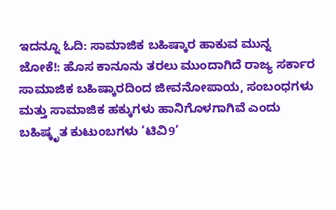ಇದನ್ನೂ ಓದಿ: ಸಾಮಾಜಿಕ ಬಹಿಷ್ಕಾರ ಹಾಕುವ ಮುನ್ನ ಜೋಕೆ!: ಹೊಸ ಕಾನೂನು ತರಲು ಮುಂದಾಗಿದೆ ರಾಜ್ಯ ಸರ್ಕಾರ
ಸಾಮಾಜಿಕ ಬಹಿಷ್ಕಾರದಿಂದ ಜೀವನೋಪಾಯ, ಸಂಬಂಧಗಳು ಮತ್ತು ಸಾಮಾಜಿಕ ಹಕ್ಕುಗಳು ಹಾನಿಗೊಳಗಾಗಿವೆ ಎಂದು ಬಹಿಷ್ಕೃತ ಕುಟುಂಬಗಳು ‘ಟಿವಿ9’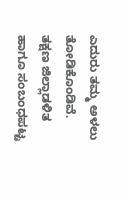ಎದುರು ತಮ್ಮ ಅಳಲು ತೋಡಿಕೊಂಡಿವೆ. ತಕ್ಷಣ ಜಿಲ್ಲಾಡಳಿತ ಹಾಗೂ ಸಂಬಂಧಪಟ್ಟ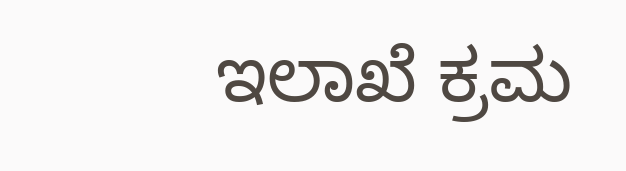ಇಲಾಖೆ ಕ್ರಮ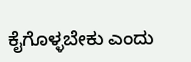ಕೈಗೊಳ್ಳಬೇಕು ಎಂದು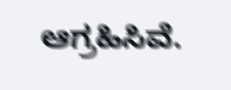ಆಗ್ರಹಿಸಿವೆ.